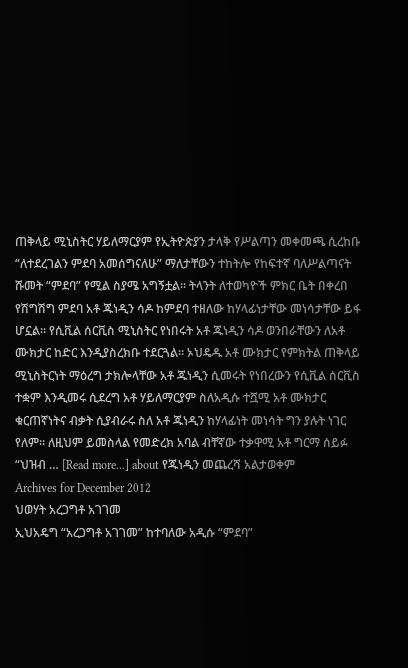ጠቅላይ ሚኒስትር ሃይለማርያም የኢትዮጵያን ታላቅ የሥልጣን መቀመጫ ሲረከቡ “ለተደረገልን ምደባ አመሰግናለሁ” ማለታቸውን ተከትሎ የከፍተኛ ባለሥልጣናት ሹመት “ምደባ” የሚል ስያሜ አግኝቷል። ትላንት ለተወካዮች ምክር ቤት በቀረበ የሽግሽግ ምደባ አቶ ጁነዲን ሳዶ ከምደባ ተዘለው ከሃላፊነታቸው መነሳታቸው ይፋ ሆኗል። የሲቪል ሰርቪስ ሚኒስትር የነበሩት አቶ ጁነዲን ሳዶ ወንበራቸውን ለአቶ ሙክታር ከድር እንዲያስረክቡ ተደርጓል። ኦህዴዱ አቶ ሙክታር የምክትል ጠቅላይ ሚኒስትርነት ማዕረግ ታክሎላቸው አቶ ጁነዲን ሲመሩት የነበረውን የሲቪል ሰርቪስ ተቋም እንዲመሩ ሲደረግ አቶ ሃይለማርያም ስለአዲሱ ተሿሚ አቶ ሙክታር ቁርጠኛነትና ብቃት ሲያብራሩ ስለ አቶ ጁነዲን ከሃላፊነት መነሳት ግን ያሉት ነገር የለም። ለዚህም ይመስላል የመድረክ አባል ብቸኛው ተቃዋሚ አቶ ግርማ ሰይፉ “ህዝብ … [Read more...] about የጁነዲን መጨረሻ አልታወቀም
Archives for December 2012
ህወሃት አረጋግቶ አገገመ
ኢህአዴግ “አረጋግቶ አገገመ” ከተባለው አዲሱ “ምደባ”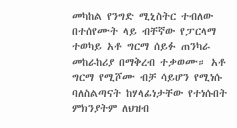መካከል የንግድ ሚኒስትር ተብለው በተሰየሙት ላይ ብቸኛው የፓርላማ ተወካይ አቶ ግርማ ሰይፉ ጠንካራ መከራከሪያ በማቅረብ ተቃወሙ። አቶ ግርማ የሚሾሙ ብቻ ሳይሆን የሚነሱ ባለስልጣናት ከሃላፊነታቸው የተነሱበት ምክንያትም ለህዝብ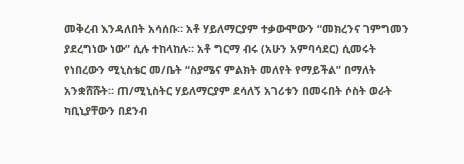መቅረብ እንዳለበት አሳሰቡ። አቶ ሃይለማርያም ተቃውሞውን “መክረንና ገምግመን ያደረግነው ነው” ሲሉ ተከላከሉ። አቶ ግርማ ብሩ (አሁን አምባሳደር) ሲመሩት የነበረውን ሚኒስቴር መ/ቤት “ስያሜና ምልክት መለየት የማይችል” በማለት አንቋሸሹት። ጠ/ሚኒስትር ሃይለማርያም ደሳለኝ አገሪቱን በመሩበት ሶስት ወራት ካቢኒያቸውን በደንብ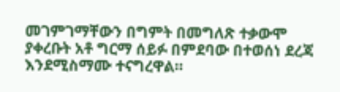መገምገማቸውን በግምት በመግለጽ ተቃውሞ ያቀረቡት አቶ ግርማ ሰይፉ በምደባው በተወሰነ ደረጃ እንደሚስማሙ ተናግረዋል።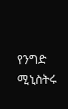የንግድ ሚኒስትሩ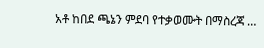አቶ ከበደ ጫኔን ምደባ የተቃወሙት በማስረጃ …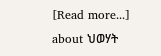[Read more...] about ህወሃት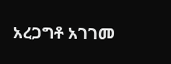አረጋግቶ አገገመ